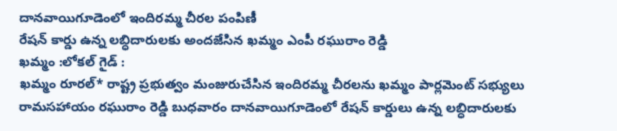దానవాయిగూడెంలో ఇందిరమ్మ చీరల పంపిణీ
రేషన్ కార్డు ఉన్న లబ్ధిదారులకు అందజేసిన ఖమ్మం ఎంపీ రఘురాం రెడ్డి
ఖమ్మం :లోకల్ గైడ్ :
ఖమ్మం రూరల్* రాష్ట్ర ప్రభుత్వం మంజురుచేసిన ఇందిరమ్మ చీరలను ఖమ్మం పార్లమెంట్ సభ్యులు రామసహాయం రఘురాం రెడ్డి బుధవారం దానవాయిగూడెంలో రేషన్ కార్డులు ఉన్న లబ్ధిదారులకు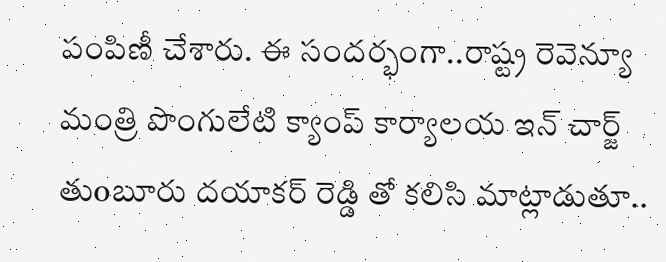పంపిణీ చేశారు. ఈ సందర్భంగా..రాష్ట్ర రెవెన్యూ మంత్రి పొంగులేటి క్యాంప్ కార్యాలయ ఇన్ చార్జ్ తుoబూరు దయాకర్ రెడ్డి తో కలిసి మాట్లాడుతూ..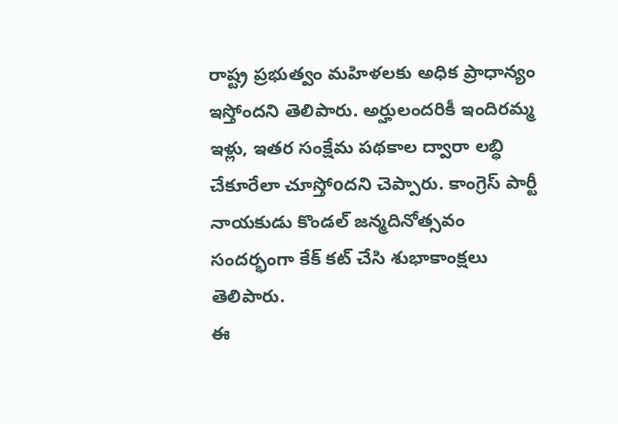రాష్ట్ర ప్రభుత్వం మహిళలకు అధిక ప్రాధాన్యం ఇస్తోందని తెలిపారు. అర్హులందరికీ ఇందిరమ్మ ఇళ్లు, ఇతర సంక్షేమ పథకాల ద్వారా లబ్ధి చేకూరేలా చూస్తోoదని చెప్పారు. కాంగ్రెస్ పార్టీ నాయకుడు కొండల్ జన్మదినోత్సవం సందర్భంగా కేక్ కట్ చేసి శుభాకాంక్షలు తెలిపారు.
ఈ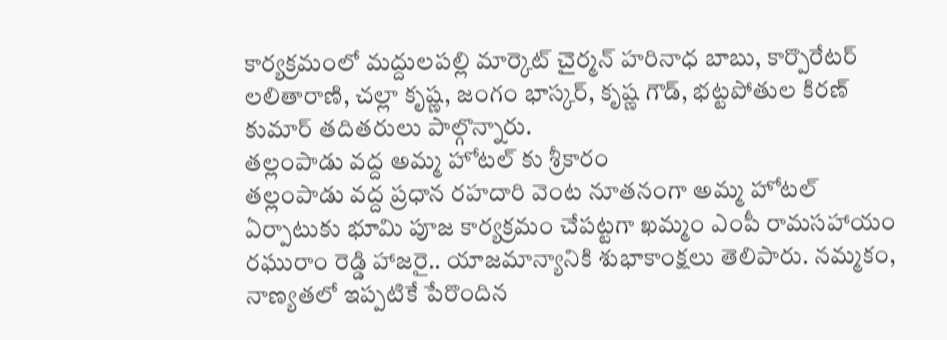కార్యక్రమంలో మద్దులపల్లి మార్కెట్ చైర్మన్ హరినాధ బాబు, కార్పొరేటర్ లలితారాణి, చల్లా కృష్ణ, జంగం భాస్కర్, కృష్ణ గౌడ్, భట్టపోతుల కిరణ్ కుమార్ తదితరులు పాల్గొన్నారు.
తల్లంపాడు వద్ద అమ్మ హోటల్ కు శ్రీకారం
తల్లంపాడు వద్ద ప్రధాన రహదారి వెంట నూతనంగా అమ్మ హోటల్ ఏర్పాటుకు భూమి పూజ కార్యక్రమం చేపట్టగా ఖమ్మం ఎంపీ రామసహాయం రఘురాం రెడ్డి హాజరై.. యాజమాన్యానికి శుభాకాంక్షలు తెలిపారు. నమ్మకం, నాణ్యతలో ఇప్పటికే పేరొందిన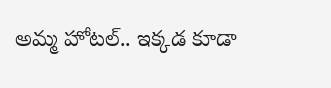అమ్మ హోటల్.. ఇక్కడ కూడా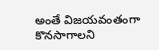అంతే విజయవంతంగా కొనసాగాలని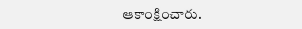ఆకాంక్షించారు.